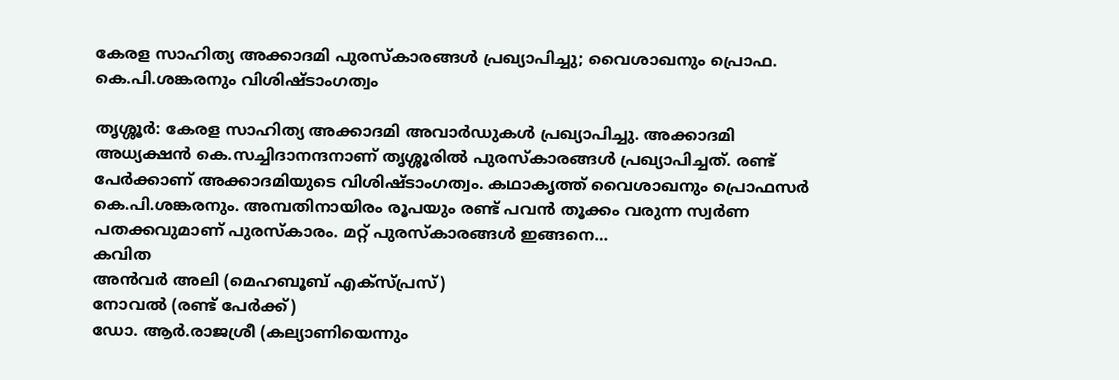കേരള സാഹിത്യ അക്കാദമി പുരസ്‌കാരങ്ങള്‍ പ്രഖ്യാപിച്ചു; വൈശാഖനും പ്രൊഫ. കെ.പി.ശങ്കരനും വിശിഷ്ടാംഗത്വം

തൃശ്ശൂര്‍: കേരള സാഹിത്യ അക്കാദമി അവാര്‍ഡുകള്‍ പ്രഖ്യാപിച്ചു. അക്കാദമി അധ്യക്ഷന്‍ കെ.സച്ചിദാനന്ദനാണ് തൃശ്ശൂരില്‍ പുരസ്‌കാരങ്ങള്‍ പ്രഖ്യാപിച്ചത്. രണ്ട് പേര്‍ക്കാണ് അക്കാദമിയുടെ വിശിഷ്ടാംഗത്വം. കഥാകൃത്ത് വൈശാഖനും പ്രൊഫസര്‍ കെ.പി.ശങ്കരനും. അമ്പതിനായിരം രൂപയും രണ്ട് പവന്‍ തൂക്കം വരുന്ന സ്വര്‍ണ പതക്കവുമാണ് പുരസ്‌കാരം. മറ്റ് പുരസ്‌കാരങ്ങള്‍ ഇങ്ങനെ…
കവിത
അന്‍വര്‍ അലി (മെഹബൂബ് എക്‌സ്പ്രസ്)
നോവല്‍ (രണ്ട് പേര്‍ക്ക്)
ഡോ. ആര്‍.രാജശ്രീ (കല്യാണിയെന്നും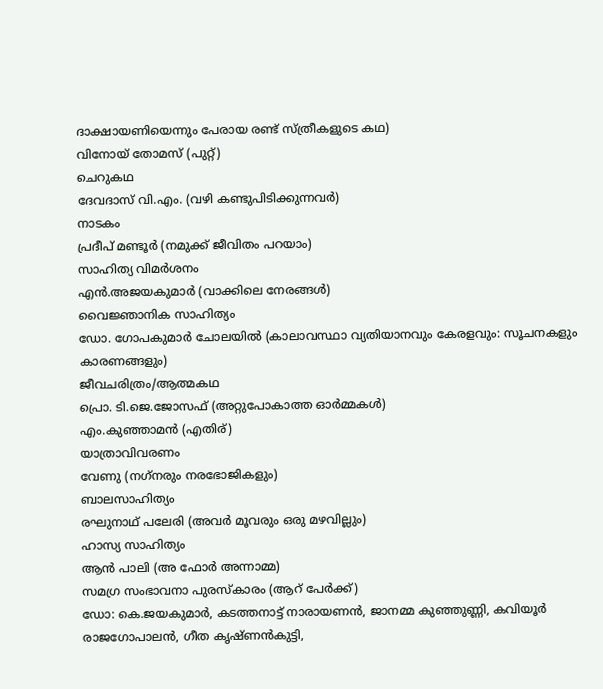ദാക്ഷായണിയെന്നും പേരായ രണ്ട് സ്ത്രീകളുടെ കഥ)
വിനോയ് തോമസ് (പുറ്റ്)
ചെറുകഥ
ദേവദാസ് വി.എം. (വഴി കണ്ടുപിടിക്കുന്നവര്‍)
നാടകം
പ്രദീപ് മണ്ടൂര്‍ (നമുക്ക് ജീവിതം പറയാം)
സാഹിത്യ വിമര്‍ശനം
എന്‍.അജയകുമാര്‍ (വാക്കിലെ നേരങ്ങള്‍)
വൈജ്ഞാനിക സാഹിത്യം
ഡോ. ഗോപകുമാര്‍ ചോലയില്‍ (കാലാവസ്ഥാ വ്യതിയാനവും കേരളവും: സൂചനകളും കാരണങ്ങളും)
ജീവചരിത്രം/ആത്മകഥ
പ്രൊ. ടി.ജെ.ജോസഫ് (അറ്റുപോകാത്ത ഓര്‍മ്മകള്‍)
എം.കുഞ്ഞാമന്‍ (എതിര്)
യാത്രാവിവരണം
വേണു (നഗ്‌നരും നരഭോജികളും)
ബാലസാഹിത്യം
രഘുനാഥ് പലേരി (അവര്‍ മൂവരും ഒരു മഴവില്ലും)
ഹാസ്യ സാഹിത്യം
ആന്‍ പാലി (അ ഫോര്‍ അന്നാമ്മ)
സമഗ്ര സംഭാവനാ പുരസ്‌കാരം (ആറ് പേര്‍ക്ക്)
ഡോ: കെ.ജയകുമാര്‍, കടത്തനാട്ട് നാരായണന്‍, ജാനമ്മ കുഞ്ഞുണ്ണി, കവിയൂര്‍ രാജഗോപാലന്‍, ഗീത കൃഷ്ണന്‍കുട്ടി,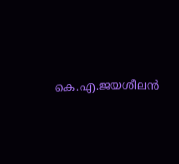കെ.എ.ജയശീലന്‍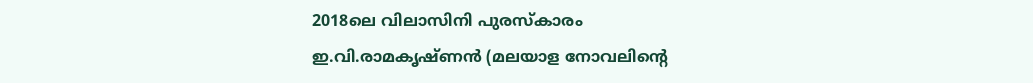2018ലെ വിലാസിനി പുരസ്‌കാരം
ഇ.വി.രാമകൃഷ്ണന്‍ (മലയാള നോവലിന്റെ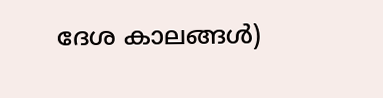ദേശ കാലങ്ങള്‍)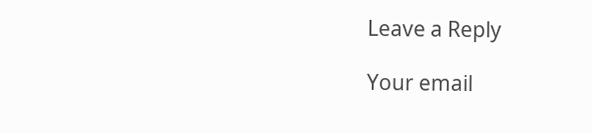Leave a Reply

Your email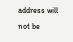address will not be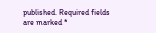published. Required fields are marked *